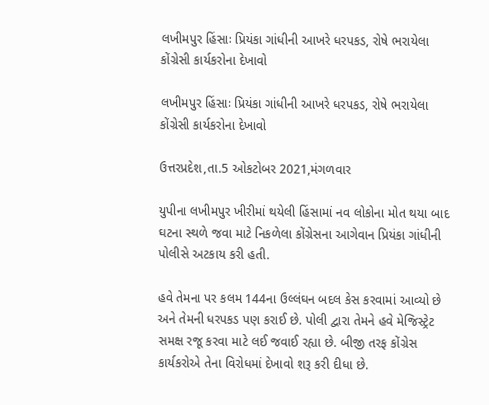લખીમપુર હિંસાઃ પ્રિયંકા ગાંધીની આખરે ધરપકડ, રોષે ભરાયેલા કોંગ્રેસી કાર્યકરોના દેખાવો

લખીમપુર હિંસાઃ પ્રિયંકા ગાંધીની આખરે ધરપકડ, રોષે ભરાયેલા કોંગ્રેસી કાર્યકરોના દેખાવો

ઉત્તરપ્રદેશ,તા.5 ઓકટોબર 2021,મંગળવાર

યુપીના લખીમપુર ખીરીમાં થયેલી હિંસામાં નવ લોકોના મોત થયા બાદ ઘટના સ્થળે જવા માટે નિકળેલા કોંગ્રેસના આગેવાન પ્રિયંકા ગાંધીની પોલીસે અટકાય કરી હતી.

હવે તેમના પર કલમ 144ના ઉલ્લંઘન બદલ કેસ કરવામાં આવ્યો છે અને તેમની ધરપકડ પણ કરાઈ છે. પોલી દ્વારા તેમને હવે મેજિસ્ટ્રેટ સમક્ષ રજૂ કરવા માટે લઈ જવાઈ રહ્યા છે. બીજી તરફ કોંગ્રેસ કાર્યકરોએ તેના વિરોધમાં દેખાવો શરૂ કરી દીધા છે.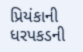પ્રિયંકાની ધરપકડની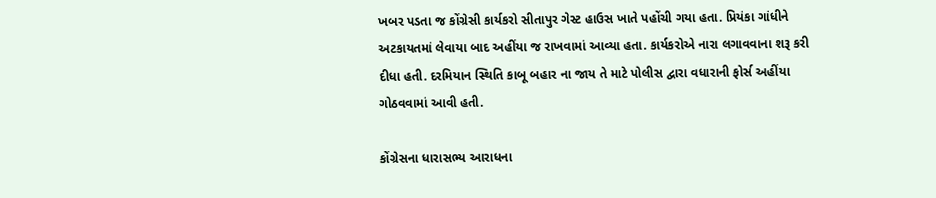ખબર પડતા જ કોંગ્રેસી કાર્યકરો સીતાપુર ગેસ્ટ હાઉસ ખાતે પહોંચી ગયા હતા. પ્રિયંકા ગાંધીને અટકાયતમાં લેવાયા બાદ અહીંયા જ રાખવામાં આવ્યા હતા. કાર્યકરોએ નારા લગાવવાના શરૂ કરી દીધા હતી. દરમિયાન સ્થિતિ કાબૂ બહાર ના જાય તે માટે પોલીસ દ્વારા વધારાની ફોર્સ અહીંયા ગોઠવવામાં આવી હતી.

કોંગ્રેસના ધારાસભ્ય આરાધના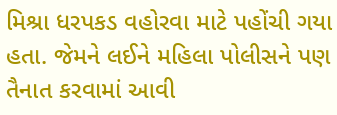મિશ્રા ધરપકડ વહોરવા માટે પહોંચી ગયા હતા. જેમને લઈને મહિલા પોલીસને પણ તૈનાત કરવામાં આવી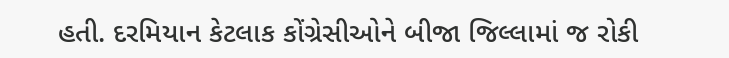હતી. દરમિયાન કેટલાક કોંગ્રેસીઓને બીજા જિલ્લામાં જ રોકી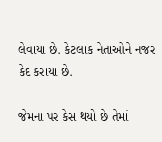લેવાયા છે. કેટલાક નેતાઓને નજર કેદ કરાયા છે.

જેમના પર કેસ થયો છે તેમાં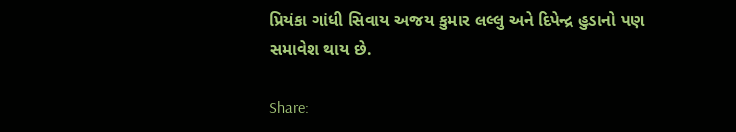પ્રિયંકા ગાંધી સિવાય અજય કુમાર લલ્લુ અને દિપેન્દ્ર હુડાનો પણ સમાવેશ થાય છે.

Share: